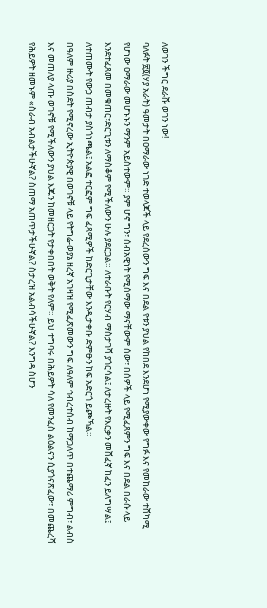ለወገን ችግር ደራሹ ወገን ነው!
ባለፉት ፳፬(ሃያ አራት) ዓመታት በዐማራው ነገድ ተወላጆች ላይ የደረሰውን ግፍ እና በደል የቱን ያህል የከበደ እንደሆነ የሚያውቀው የግፉ እና የመከራው ተሸካሚ የሆነው ዐማራው መሆኑኑን ማንም አይስተውም። ያም ሆኖ ግን፣ ሰብአዊነት የሚሰማው ማናቸውም ሰው፣ በሰዎች ላይ የሚፈጸምን ግፍ እና በደል በራሱ ላይ እንደተፈጸመ በመቁጠር፣ድርጊቱን ለማስቆም የሚችለውን ሁሉ ያደርጋል። ለተራቡት የርሃብ ማስታገሻ ያጎርሳል፤ ለታረዙት የእርቃን መሸፈኛ ከፈን ይለግሣል፤ ለተጠሙት የውኃ ጠብታ ያስጎነጫል፤ አልፎ ተርፎም ግፍ ፈጻሚዎች ከድርጊታቸው እንዲታቀቡ ድምፁን ከፍ አድርጎ ይጮኻል።
በዓለም ዙሪያ በስደት የሚኖረው ኢትዮጵያዊ በወገኖቹ ላይ የትግሬ-ወያኔ ዘረኛ አገዛዝ የሚፈጽመውን ግፍ ለዓለም ኅብረተሰብ ከማጋለጥ በተጨማሪ ምግብ፣ ልብስ እና መጠለያ ላጡ ወገኖቹ የሚችለውን ያህል እጁን ከመዘርጋት የታቀበበት ወቅት የለም። ይህ ተግባሩ በሕይዎት ሳለ የመንፈስ ልዕልናን ሲያጎናጽፈው፣ በመጨረሻ የሕይዎት ዘመኑም «ስራብ አብልታችሁኛል? ስጠማ አጠጥታችሁኛል? ስታረዝ አልብሳችሁኛል? እንግዳ ስሆን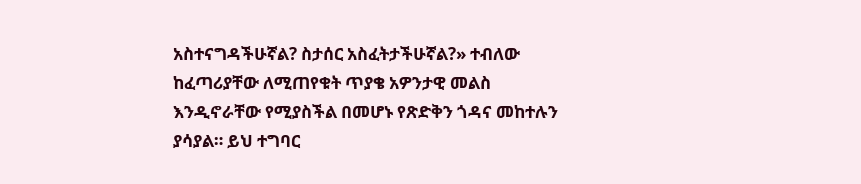አስተናግዳችሁኛል? ስታሰር አስፈትታችሁኛል?» ተብለው ከፈጣሪያቸው ለሚጠየቁት ጥያቄ አዎንታዊ መልስ እንዲኖራቸው የሚያስችል በመሆኑ የጽድቅን ጎዳና መከተሉን ያሳያል። ይህ ተግባር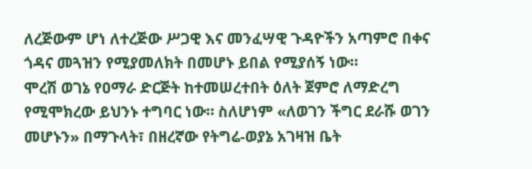ለረጅውም ሆነ ለተረጅው ሥጋዊ እና መንፈሣዊ ጉዳዮችን አጣምሮ በቀና ጎዳና መጓዝን የሚያመለክት በመሆኑ ይበል የሚያሰኝ ነው።
ሞረሽ ወገኔ የዐማራ ድርጅት ከተመሠረተበት ዕለት ጀምሮ ለማድረግ የሚሞክረው ይህንኑ ተግባር ነው። ስለሆነም «ለወገን ችግር ደራሹ ወገን መሆኑን» በማጉላት፣ በዘረኛው የትግሬ-ወያኔ አገዛዝ ቤት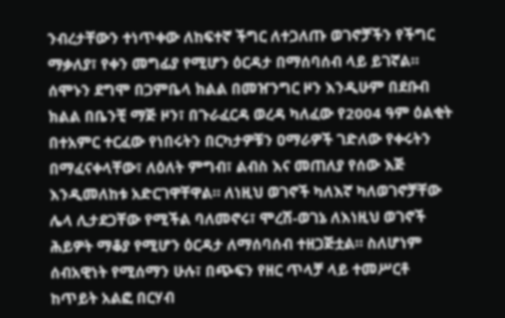ንብረታቸውን ተነጥቀው ለከፍተኛ ችግር ለተጋለጡ ወገኖቻችን የችግር ማቃለያ፣ የቀን መግፊያ የሚሆን ዕርዳታ በማሰባሰብ ላይ ይገኛል። ሰሞኑን ደግሞ በጋምቤላ ክልል በመዠንግር ዞን እንዲሁም በደቡብ ክልል በቤንቺ ማጅ ዞን፣ በጉራፈርዳ ወረዳ ካለፈው የ2004 ዓም ዕልቂት በተአምር ተርፈው የነበሩትን በርካታዎቹን ዐማራዎች ገድለው የቀሩትን በማፈናቀላቸው፣ ለዕለት ምግብ፣ ልብስ እና መጠለያ የሰው እጅ እንዲመለከቱ አድርገዋቸዋል። ለነዚህ ወገኖች ካለእኛ ካለወገኖቻቸው ሌላ ሊታደጋቸው የሚችል ባለመኖሩ፣ ሞረሽ-ወገኔ ለእነዚህ ወገኖች ሕይዎት ማቆያ የሚሆን ዕርዳታ ለማሰባሰብ ተዘጋጅቷል። ስለሆነም ሰብአዊነት የሚሰማን ሁሉ፣ በጭፍን የዘር ጥላቻ ላይ ተመሥርቶ ከጥይት አልፎ በርሃብ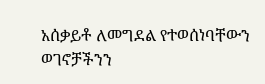አሰቃይቶ ለመግደል የተወሰነባቸውን ወገኖቻችንን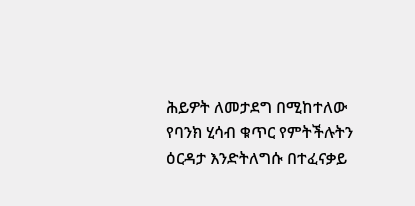ሕይዎት ለመታደግ በሚከተለው የባንክ ሂሳብ ቁጥር የምትችሉትን ዕርዳታ እንድትለግሱ በተፈናቃይ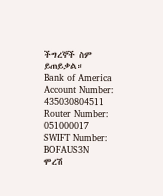ችግረኞች ስም ይጠይቃል።
Bank of America
Account Number: 435030804511
Router Number: 051000017
SWIFT Number: BOFAUS3N
ሞረሽ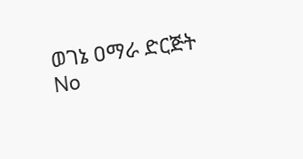ወገኔ ዐማራ ድርጅት
No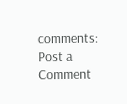comments:
Post a Comment